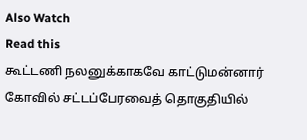Also Watch
Read this
கூட்டணி நலனுக்காகவே காட்டுமன்னார் கோவில் சட்டப்பேரவைத் தொகுதியில்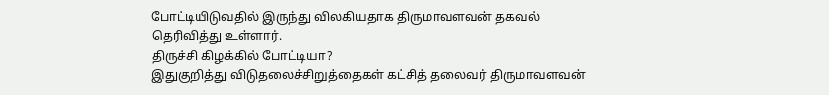போட்டியிடுவதில் இருந்து விலகியதாக திருமாவளவன் தகவல் தெரிவித்து உள்ளார்.
திருச்சி கிழக்கில் போட்டியா?
இதுகுறித்து விடுதலைச்சிறுத்தைகள் கட்சித் தலைவர் திருமாவளவன்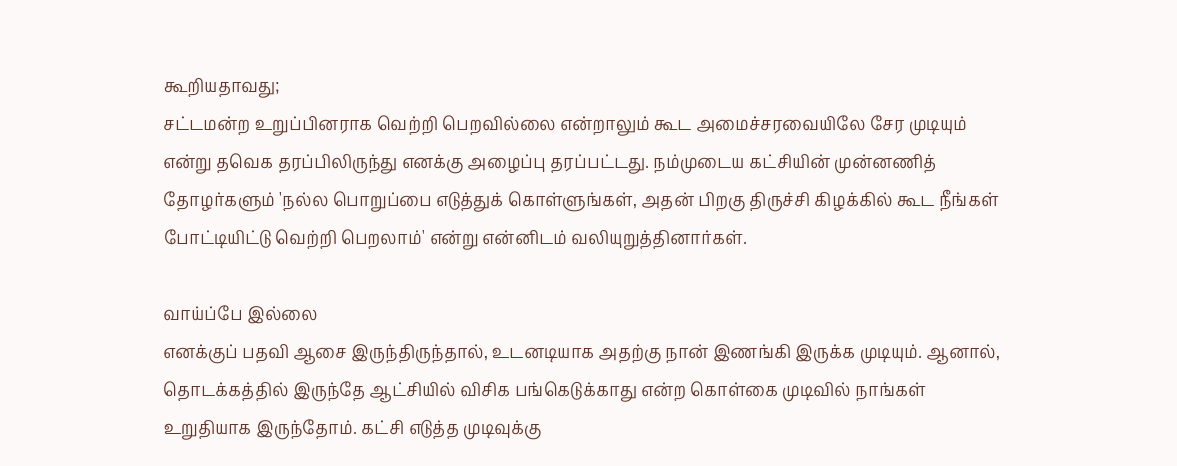கூறியதாவது;
சட்டமன்ற உறுப்பினராக வெற்றி பெறவில்லை என்றாலும் கூட அமைச்சரவையிலே சேர முடியும் என்று தவெக தரப்பிலிருந்து எனக்கு அழைப்பு தரப்பட்டது. நம்முடைய கட்சியின் முன்னணித் தோழர்களும் 'நல்ல பொறுப்பை எடுத்துக் கொள்ளுங்கள், அதன் பிறகு திருச்சி கிழக்கில் கூட நீங்கள் போட்டியிட்டு வெற்றி பெறலாம்' என்று என்னிடம் வலியுறுத்தினார்கள்.

வாய்ப்பே இல்லை
எனக்குப் பதவி ஆசை இருந்திருந்தால், உடனடியாக அதற்கு நான் இணங்கி இருக்க முடியும். ஆனால், தொடக்கத்தில் இருந்தே ஆட்சியில் விசிக பங்கெடுக்காது என்ற கொள்கை முடிவில் நாங்கள் உறுதியாக இருந்தோம். கட்சி எடுத்த முடிவுக்கு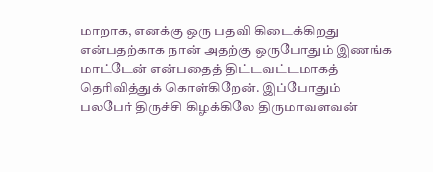மாறாக, எனக்கு ஒரு பதவி கிடைக்கிறது என்பதற்காக நான் அதற்கு ஒருபோதும் இணங்க மாட்டேன் என்பதைத் திட்டவட்டமாகத் தெரிவித்துக் கொள்கிறேன். இப்போதும் பலபேர் திருச்சி கிழக்கிலே திருமாவளவன்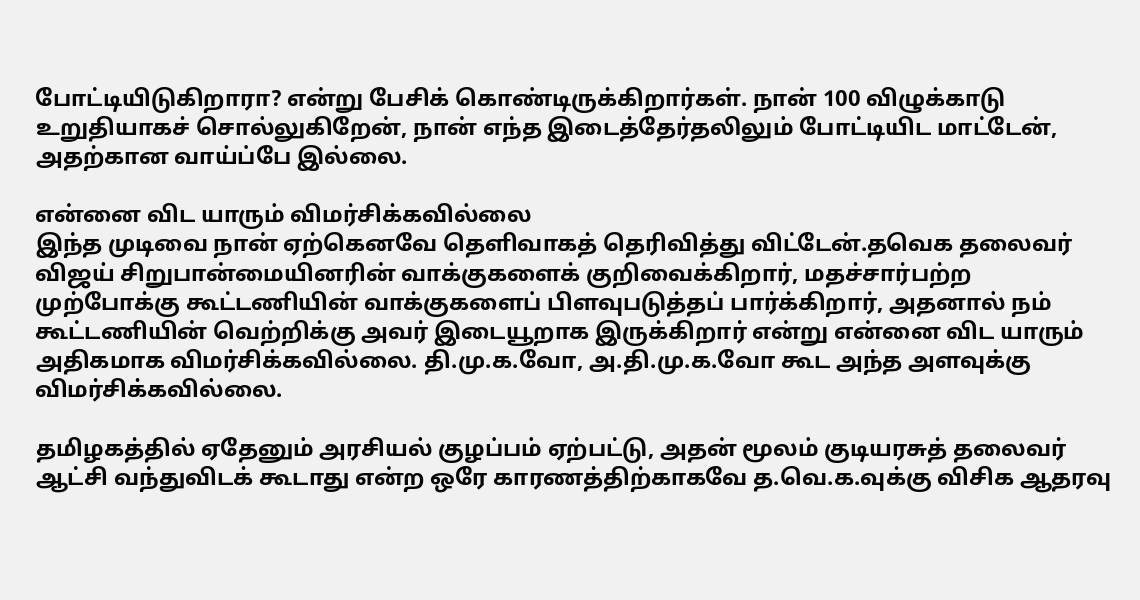போட்டியிடுகிறாரா? என்று பேசிக் கொண்டிருக்கிறார்கள். நான் 100 விழுக்காடு உறுதியாகச் சொல்லுகிறேன், நான் எந்த இடைத்தேர்தலிலும் போட்டியிட மாட்டேன், அதற்கான வாய்ப்பே இல்லை.

என்னை விட யாரும் விமர்சிக்கவில்லை
இந்த முடிவை நான் ஏற்கெனவே தெளிவாகத் தெரிவித்து விட்டேன்.தவெக தலைவர் விஜய் சிறுபான்மையினரின் வாக்குகளைக் குறிவைக்கிறார், மதச்சார்பற்ற முற்போக்கு கூட்டணியின் வாக்குகளைப் பிளவுபடுத்தப் பார்க்கிறார், அதனால் நம் கூட்டணியின் வெற்றிக்கு அவர் இடையூறாக இருக்கிறார் என்று என்னை விட யாரும் அதிகமாக விமர்சிக்கவில்லை. தி.மு.க.வோ, அ.தி.மு.க.வோ கூட அந்த அளவுக்கு விமர்சிக்கவில்லை.

தமிழகத்தில் ஏதேனும் அரசியல் குழப்பம் ஏற்பட்டு, அதன் மூலம் குடியரசுத் தலைவர் ஆட்சி வந்துவிடக் கூடாது என்ற ஒரே காரணத்திற்காகவே த.வெ.க.வுக்கு விசிக ஆதரவு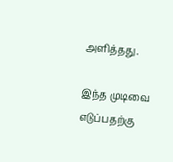அளித்தது.

இந்த முடிவை எடுப்பதற்கு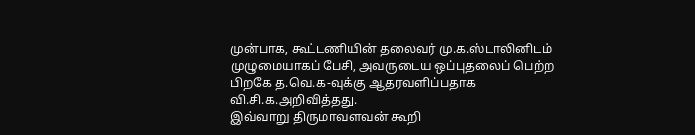முன்பாக, கூட்டணியின் தலைவர் மு.க.ஸ்டாலினிடம் முழுமையாகப் பேசி, அவருடைய ஒப்புதலைப் பெற்ற பிறகே த.வெ.க-வுக்கு ஆதரவளிப்பதாக வி.சி.க.அறிவித்தது.
இவ்வாறு திருமாவளவன் கூறி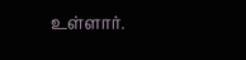உள்ளார்.